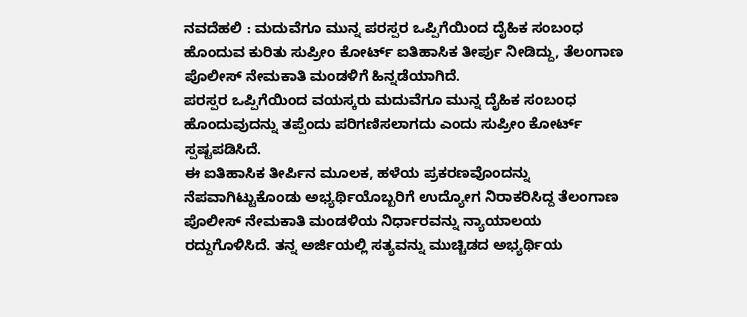ನವದೆಹಲಿ : ಮದುವೆಗೂ ಮುನ್ನ ಪರಸ್ಪರ ಒಪ್ಪಿಗೆಯಿಂದ ದೈಹಿಕ ಸಂಬಂಧ ಹೊಂದುವ ಕುರಿತು ಸುಪ್ರೀಂ ಕೋರ್ಟ್ ಐತಿಹಾಸಿಕ ತೀರ್ಪು ನೀಡಿದ್ದು, ತೆಲಂಗಾಣ ಪೊಲೀಸ್ ನೇಮಕಾತಿ ಮಂಡಳಿಗೆ ಹಿನ್ನಡೆಯಾಗಿದೆ.
ಪರಸ್ಪರ ಒಪ್ಪಿಗೆಯಿಂದ ವಯಸ್ಕರು ಮದುವೆಗೂ ಮುನ್ನ ದೈಹಿಕ ಸಂಬಂಧ ಹೊಂದುವುದನ್ನು ತಪ್ಪೆಂದು ಪರಿಗಣಿಸಲಾಗದು ಎಂದು ಸುಪ್ರೀಂ ಕೋರ್ಟ್ ಸ್ಪಷ್ಟಪಡಿಸಿದೆ.
ಈ ಐತಿಹಾಸಿಕ ತೀರ್ಪಿನ ಮೂಲಕ, ಹಳೆಯ ಪ್ರಕರಣವೊಂದನ್ನು ನೆಪವಾಗಿಟ್ಟುಕೊಂಡು ಅಭ್ಯರ್ಥಿಯೊಬ್ಬರಿಗೆ ಉದ್ಯೋಗ ನಿರಾಕರಿಸಿದ್ದ ತೆಲಂಗಾಣ ಪೊಲೀಸ್ ನೇಮಕಾತಿ ಮಂಡಳಿಯ ನಿರ್ಧಾರವನ್ನು ನ್ಯಾಯಾಲಯ ರದ್ದುಗೊಳಿಸಿದೆ. ತನ್ನ ಅರ್ಜಿಯಲ್ಲಿ ಸತ್ಯವನ್ನು ಮುಚ್ಚಿಡದ ಅಭ್ಯರ್ಥಿಯ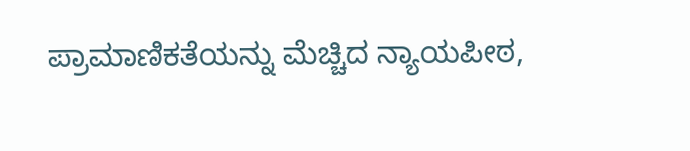ಪ್ರಾಮಾಣಿಕತೆಯನ್ನು ಮೆಚ್ಚಿದ ನ್ಯಾಯಪೀಠ,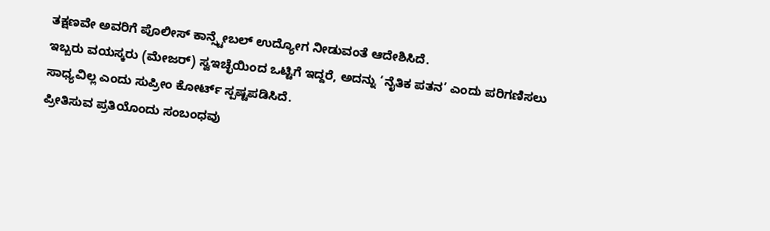ತಕ್ಷಣವೇ ಅವರಿಗೆ ಪೊಲೀಸ್ ಕಾನ್ಸ್ಟೇಬಲ್ ಉದ್ಯೋಗ ನೀಡುವಂತೆ ಆದೇಶಿಸಿದೆ.
ಇಬ್ಬರು ವಯಸ್ಕರು (ಮೇಜರ್) ಸ್ವಇಚ್ಛೆಯಿಂದ ಒಟ್ಟಿಗೆ ಇದ್ದರೆ, ಅದನ್ನು ‘ನೈತಿಕ ಪತನ’ ಎಂದು ಪರಿಗಣಿಸಲು ಸಾಧ್ಯವಿಲ್ಲ ಎಂದು ಸುಪ್ರೀಂ ಕೋರ್ಟ್ ಸ್ಪಷ್ಟಪಡಿಸಿದೆ.
ಪ್ರೀತಿಸುವ ಪ್ರತಿಯೊಂದು ಸಂಬಂಧವು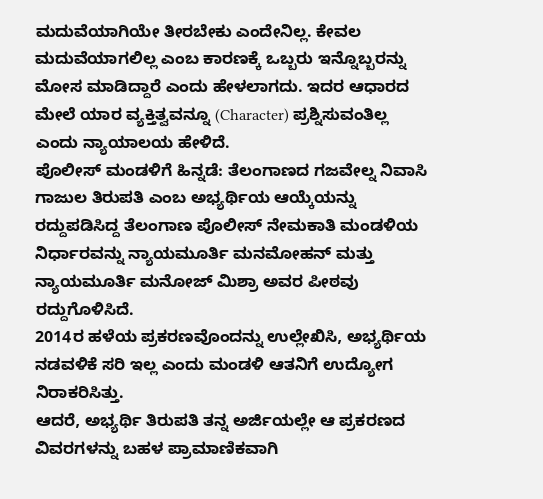ಮದುವೆಯಾಗಿಯೇ ತೀರಬೇಕು ಎಂದೇನಿಲ್ಲ. ಕೇವಲ ಮದುವೆಯಾಗಲಿಲ್ಲ ಎಂಬ ಕಾರಣಕ್ಕೆ ಒಬ್ಬರು ಇನ್ನೊಬ್ಬರನ್ನು ಮೋಸ ಮಾಡಿದ್ದಾರೆ ಎಂದು ಹೇಳಲಾಗದು. ಇದರ ಆಧಾರದ ಮೇಲೆ ಯಾರ ವ್ಯಕ್ತಿತ್ವವನ್ನೂ (Character) ಪ್ರಶ್ನಿಸುವಂತಿಲ್ಲ ಎಂದು ನ್ಯಾಯಾಲಯ ಹೇಳಿದೆ.
ಪೊಲೀಸ್ ಮಂಡಳಿಗೆ ಹಿನ್ನಡೆ: ತೆಲಂಗಾಣದ ಗಜವೇಲ್ನ ನಿವಾಸಿ ಗಾಜುಲ ತಿರುಪತಿ ಎಂಬ ಅಭ್ಯರ್ಥಿಯ ಆಯ್ಕೆಯನ್ನು ರದ್ದುಪಡಿಸಿದ್ದ ತೆಲಂಗಾಣ ಪೊಲೀಸ್ ನೇಮಕಾತಿ ಮಂಡಳಿಯ ನಿರ್ಧಾರವನ್ನು ನ್ಯಾಯಮೂರ್ತಿ ಮನಮೋಹನ್ ಮತ್ತು ನ್ಯಾಯಮೂರ್ತಿ ಮನೋಜ್ ಮಿಶ್ರಾ ಅವರ ಪೀಠವು ರದ್ದುಗೊಳಿಸಿದೆ.
2014ರ ಹಳೆಯ ಪ್ರಕರಣವೊಂದನ್ನು ಉಲ್ಲೇಖಿಸಿ, ಅಭ್ಯರ್ಥಿಯ ನಡವಳಿಕೆ ಸರಿ ಇಲ್ಲ ಎಂದು ಮಂಡಳಿ ಆತನಿಗೆ ಉದ್ಯೋಗ ನಿರಾಕರಿಸಿತ್ತು.
ಆದರೆ, ಅಭ್ಯರ್ಥಿ ತಿರುಪತಿ ತನ್ನ ಅರ್ಜಿಯಲ್ಲೇ ಆ ಪ್ರಕರಣದ ವಿವರಗಳನ್ನು ಬಹಳ ಪ್ರಾಮಾಣಿಕವಾಗಿ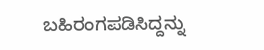ಬಹಿರಂಗಪಡಿಸಿದ್ದನ್ನು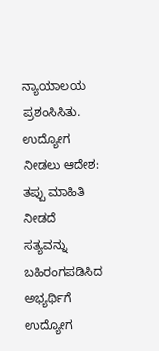ನ್ಯಾಯಾಲಯ ಪ್ರಶಂಸಿಸಿತು.
ಉದ್ಯೋಗ ನೀಡಲು ಆದೇಶ: ತಪ್ಪು ಮಾಹಿತಿ ನೀಡದೆ ಸತ್ಯವನ್ನು ಬಹಿರಂಗಪಡಿಸಿದ ಅಭ್ಯರ್ಥಿಗೆ ಉದ್ಯೋಗ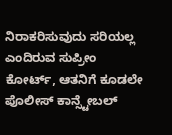ನಿರಾಕರಿಸುವುದು ಸರಿಯಲ್ಲ ಎಂದಿರುವ ಸುಪ್ರೀಂ ಕೋರ್ಟ್, ಆತನಿಗೆ ಕೂಡಲೇ ಪೊಲೀಸ್ ಕಾನ್ಸ್ಟೇಬಲ್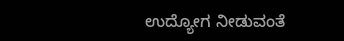ಉದ್ಯೋಗ ನೀಡುವಂತೆ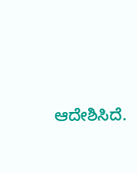ಆದೇಶಿಸಿದೆ.